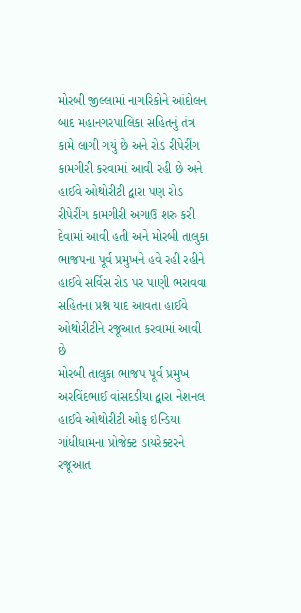મોરબી જીલ્લામાં નાગરિકોને આંદોલન બાદ મહાનગરપાલિકા સહિતનું તંત્ર કામે લાગી ગયું છે અને રોડ રીપેરીંગ કામગીરી કરવામાં આવી રહી છે અને હાઈવે ઓથોરીટી દ્વારા પણ રોડ રીપેરીંગ કામગીરી અગાઉ શરુ કરી દેવામાં આવી હતી અને મોરબી તાલુકા ભાજપના પૂર્વ પ્રમુખને હવે રહી રહીને હાઈવે સર્વિસ રોડ પર પાણી ભરાવવા સહિતના પ્રશ્ન યાદ આવતા હાઈવે ઓથોરીટીને રજૂઆત કરવામાં આવી છે
મોરબી તાલુકા ભાજપ પૂર્વ પ્રમુખ અરવિંદભાઈ વાંસદડીયા દ્વારા નેશનલ હાઈવે ઓથોરીટી ઓફ ઇન્ડિયા ગાંધીધામના પ્રોજેક્ટ ડાયરેક્ટરને રજૂઆત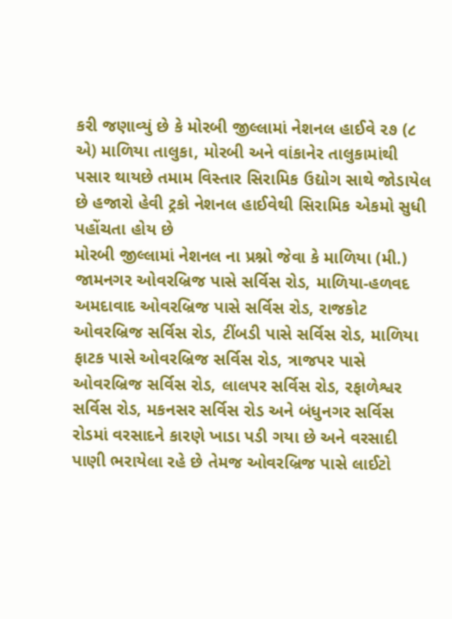કરી જણાવ્યું છે કે મોરબી જીલ્લામાં નેશનલ હાઈવે ૨૭ (૮ એ) માળિયા તાલુકા, મોરબી અને વાંકાનેર તાલુકામાંથી પસાર થાયછે તમામ વિસ્તાર સિરામિક ઉદ્યોગ સાથે જોડાયેલ છે હજારો હેવી ટ્રકો નેશનલ હાઈવેથી સિરામિક એકમો સુધી પહોંચતા હોય છે
મોરબી જીલ્લામાં નેશનલ ના પ્રશ્નો જેવા કે માળિયા (મી.) જામનગર ઓવરબ્રિજ પાસે સર્વિસ રોડ, માળિયા-હળવદ અમદાવાદ ઓવરબ્રિજ પાસે સર્વિસ રોડ, રાજકોટ ઓવરબ્રિજ સર્વિસ રોડ, ટીંબડી પાસે સર્વિસ રોડ, માળિયા ફાટક પાસે ઓવરબ્રિજ સર્વિસ રોડ, ત્રાજપર પાસે ઓવરબ્રિજ સર્વિસ રોડ, લાલપર સર્વિસ રોડ, રફાળેશ્વર સર્વિસ રોડ, મકનસર સર્વિસ રોડ અને બંધુનગર સર્વિસ રોડમાં વરસાદને કારણે ખાડા પડી ગયા છે અને વરસાદી પાણી ભરાયેલા રહે છે તેમજ ઓવરબ્રિજ પાસે લાઈટો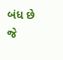બંધ છે જે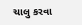ચાલુ કરવા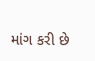માંગ કરી છે